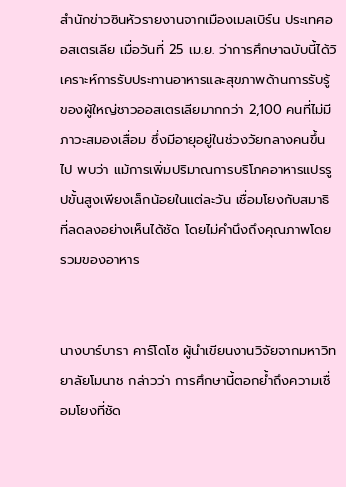สำนักข่าวซินหัวรายงานจากเมืองเมลเบิร์น ประเทศออสเตรเลีย เมื่อวันที่ 25 เม.ย. ว่าการศึกษาฉบับนี้ได้วิเคราะห์การรับประทานอาหารและสุขภาพด้านการรับรู้ของผู้ใหญ่ชาวออสเตรเลียมากกว่า 2,100 คนที่ไม่มีภาวะสมองเสื่อม ซึ่งมีอายุอยู่ในช่วงวัยกลางคนขึ้นไป พบว่า แม้การเพิ่มปริมาณการบริโภคอาหารแปรรูปขั้นสูงเพียงเล็กน้อยในแต่ละวัน เชื่อมโยงกับสมาธิที่ลดลงอย่างเห็นได้ชัด โดยไม่คำนึงถึงคุณภาพโดยรวมของอาหาร


นางบาร์บารา คาร์โดโซ ผู้นำเขียนงานวิจัยจากมหาวิทยาลัยโมนาช กล่าวว่า การศึกษานี้ตอกย้ำถึงความเชื่อมโยงที่ชัด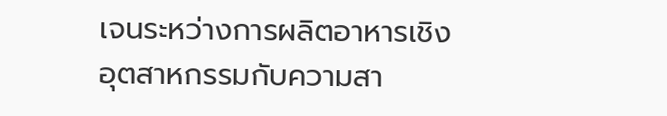เจนระหว่างการผลิตอาหารเชิงอุตสาหกรรมกับความสา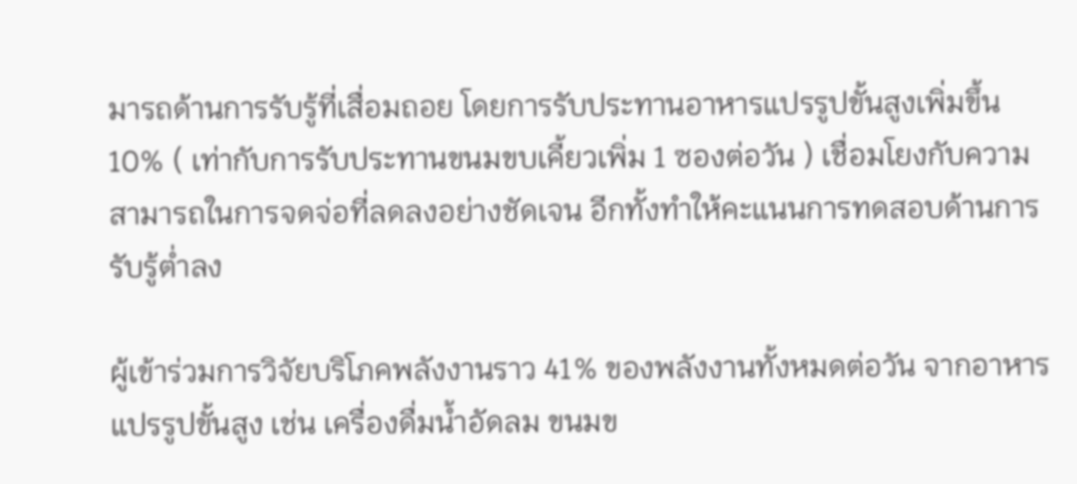มารถด้านการรับรู้ที่เสื่อมถอย โดยการรับประทานอาหารแปรรูปขั้นสูงเพิ่มขึ้น 10% ( เท่ากับการรับประทานขนมขบเคี้ยวเพิ่ม 1 ซองต่อวัน ) เชื่อมโยงกับความสามารถในการจดจ่อที่ลดลงอย่างชัดเจน อีกทั้งทำให้คะแนนการทดสอบด้านการรับรู้ต่ำลง

ผู้เข้าร่วมการวิจัยบริโภคพลังงานราว 41% ของพลังงานทั้งหมดต่อวัน จากอาหารแปรรูปขั้นสูง เช่น เครื่องดื่มน้ำอัดลม ขนมข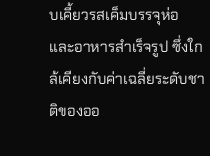บเคี้ยวรสเค็มบรรจุห่อ และอาหารสำเร็จรูป ซึ่งใกล้เคียงกับค่าเฉลี่ยระดับชาติของออ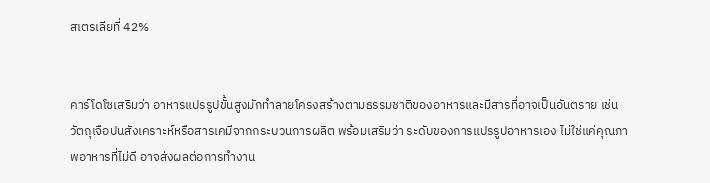สเตรเลียที่ 42%


คาร์โดโซเสริมว่า อาหารแปรรูปขั้นสูงมักทำลายโครงสร้างตามธรรมชาติของอาหารและมีสารที่อาจเป็นอันตราย เช่น วัตถุเจือปนสังเคราะห์หรือสารเคมีจากกระบวนการผลิต พร้อมเสริมว่า ระดับของการแปรรูปอาหารเอง ไม่ใช่แค่คุณภาพอาหารที่ไม่ดี อาจส่งผลต่อการทำงาน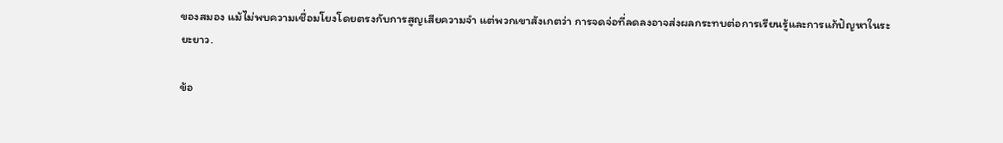ของสมอง แม้ไม่พบความเชื่อมโยงโดยตรงกับการสูญเสียความจำ แต่พวกเขาสังเกตว่า การจดจ่อที่ลดลงอาจส่งผลกระทบต่อการเรียนรู้และการแก้ปัญหาในระยะยาว.

ข้อ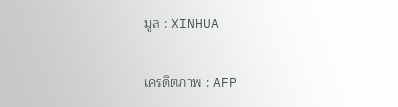มูล : XINHUA

เครดิตภาพ : AFP